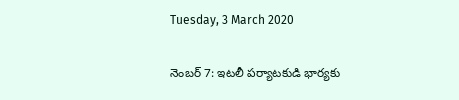Tuesday, 3 March 2020

నెంబర్ 7: ఇటలీ పర్యాటకుడి భార్యకు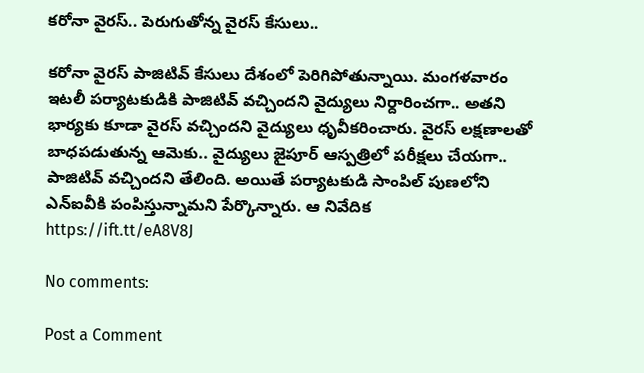కరోనా వైరస్.. పెరుగుతోన్న వైరస్ కేసులు..

కరోనా వైరస్ పాజిటివ్ కేసులు దేశంలో పెరిగిపోతున్నాయి. మంగళవారం ఇటలీ పర్యాటకుడికి పాజిటివ్ వచ్చిందని వైద్యులు నిర్దారించగా.. అతని భార్యకు కూడా వైరస్ వచ్చిందని వైద్యులు ధ‌ృవీకరించారు. వైరస్ లక్షణాలతో బాధపడుతున్న ఆమెకు.. వైద్యులు జైపూర్ ఆస్పత్రిలో పరీక్షలు చేయగా.. పాజిటివ్ వచ్చిందని తేలింది. అయితే పర్యాటకుడి సాంపిల్ పుణలోని ఎన్ఐవీకి పంపిస్తున్నామని పేర్కొన్నారు. ఆ నివేదిక
https://ift.tt/eA8V8J

No comments:

Post a Comment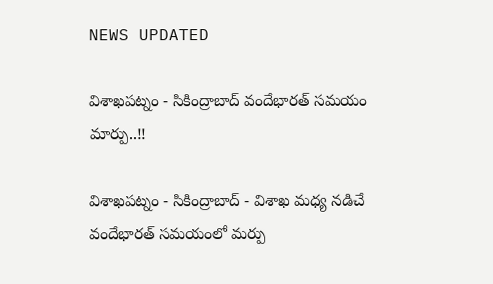NEWS UPDATED

విశాఖపట్నం - సికింద్రాబాద్ వందేభారత్ సమయం మార్పు..!!

విశాఖపట్నం - సికింద్రాబాద్ - విశాఖ మధ్య నడిచే వందేభారత్ సమయంలో మర్పు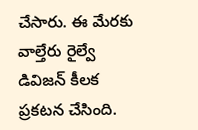చేసారు. ఈ మేరకు వాల్తేరు రైల్వే డివిజన్ కీలక ప్రకటన చేసింది.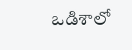ఒడిశాలో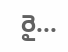రై...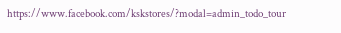https://www.facebook.com/kskstores/?modal=admin_todo_tour